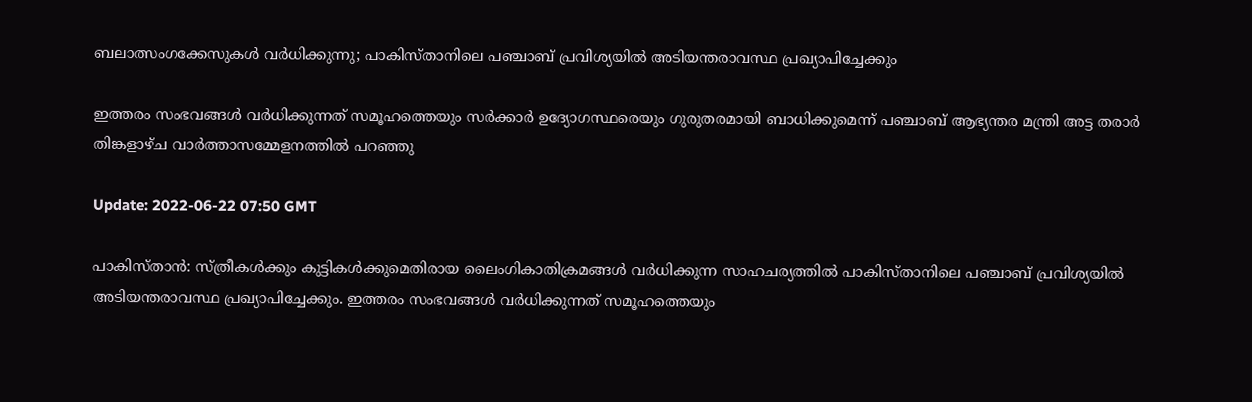ബലാത്സംഗക്കേസുകള്‍ വര്‍ധിക്കുന്നു; പാകിസ്താനിലെ പഞ്ചാബ് പ്രവിശ്യയില്‍ അടിയന്തരാവസ്ഥ പ്രഖ്യാപിച്ചേക്കും

ഇത്തരം സംഭവങ്ങൾ വർധിക്കുന്നത് സമൂഹത്തെയും സർക്കാർ ഉദ്യോഗസ്ഥരെയും ഗുരുതരമായി ബാധിക്കുമെന്ന് പഞ്ചാബ് ആഭ്യന്തര മന്ത്രി അട്ട തരാർ തിങ്കളാഴ്ച വാർത്താസമ്മേളനത്തിൽ പറഞ്ഞു

Update: 2022-06-22 07:50 GMT

പാകിസ്താന്‍: സ്ത്രീകള്‍ക്കും കുട്ടികള്‍ക്കുമെതിരായ ലൈംഗികാതിക്രമങ്ങള്‍ വര്‍ധിക്കുന്ന സാഹചര്യത്തില്‍ പാകിസ്താനിലെ പഞ്ചാബ് പ്രവിശ്യയില്‍ അടിയന്തരാവസ്ഥ പ്രഖ്യാപിച്ചേക്കും. ഇത്തരം സംഭവങ്ങൾ വർധിക്കുന്നത് സമൂഹത്തെയും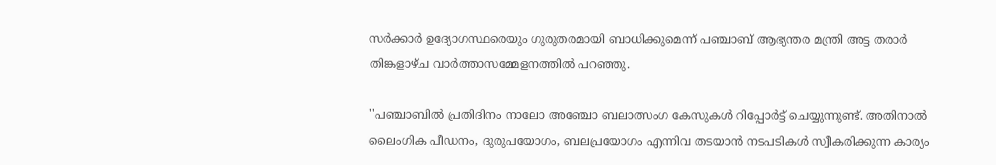സർക്കാർ ഉദ്യോഗസ്ഥരെയും ഗുരുതരമായി ബാധിക്കുമെന്ന് പഞ്ചാബ് ആഭ്യന്തര മന്ത്രി അട്ട തരാർ തിങ്കളാഴ്ച വാർത്താസമ്മേളനത്തിൽ പറഞ്ഞു.

''പഞ്ചാബിൽ പ്രതിദിനം നാലോ അഞ്ചോ ബലാത്സംഗ കേസുകൾ റിപ്പോർട്ട് ചെയ്യുന്നുണ്ട്. അതിനാൽ ലൈംഗിക പീഡനം, ദുരുപയോഗം, ബലപ്രയോഗം എന്നിവ തടയാന്‍ നടപടികള്‍ സ്വീകരിക്കുന്ന കാര്യം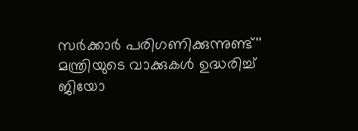സര്‍ക്കാര്‍ പരിഗണിക്കുന്നുണ്ട്'' മന്ത്രിയുടെ വാക്കുകള്‍ ഉദ്ധരിച്ച് ജിയോ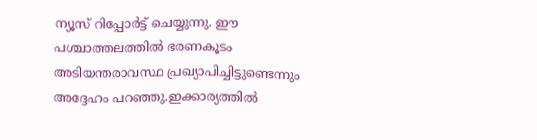ന്യൂസ് റിപ്പോര്‍ട്ട് ചെയ്യുന്നു. ഈ പശ്ചാത്തലത്തില്‍ ഭരണകൂടം അടിയന്തരാവസ്ഥ പ്രഖ്യാപിച്ചിട്ടുണ്ടെന്നും അദ്ദേഹം പറഞ്ഞു.ഇക്കാര്യത്തിൽ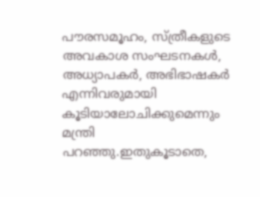പൗരസമൂഹം, സ്ത്രീകളുടെ അവകാശ സംഘടനകൾ, അധ്യാപകർ, അഭിഭാഷകർ എന്നിവരുമായി കൂടിയാലോചിക്കുമെന്നും മന്ത്രി പറഞ്ഞു.ഇതുകൂടാതെ,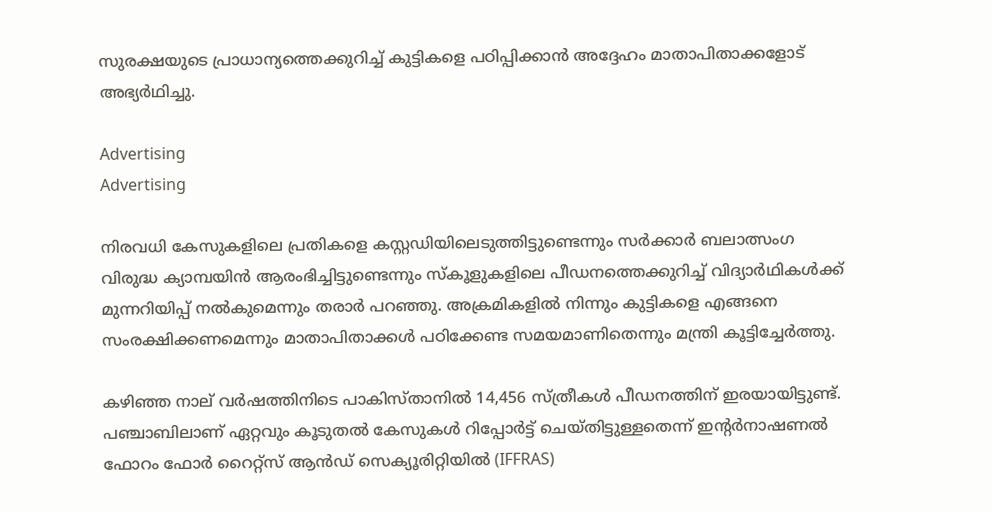സുരക്ഷയുടെ പ്രാധാന്യത്തെക്കുറിച്ച് കുട്ടികളെ പഠിപ്പിക്കാൻ അദ്ദേഹം മാതാപിതാക്കളോട് അഭ്യർഥിച്ചു.

Advertising
Advertising

നിരവധി കേസുകളിലെ പ്രതികളെ കസ്റ്റഡിയിലെടുത്തിട്ടുണ്ടെന്നും സർക്കാർ ബലാത്സംഗ വിരുദ്ധ ക്യാമ്പയിന്‍ ആരംഭിച്ചിട്ടുണ്ടെന്നും സ്‌കൂളുകളിലെ പീഡനത്തെക്കുറിച്ച് വിദ്യാർഥികൾക്ക് മുന്നറിയിപ്പ് നൽകുമെന്നും തരാർ പറഞ്ഞു. അക്രമികളില്‍ നിന്നും കുട്ടികളെ എങ്ങനെ സംരക്ഷിക്കണമെന്നും മാതാപിതാക്കള്‍ പഠിക്കേണ്ട സമയമാണിതെന്നും മന്ത്രി കൂട്ടിച്ചേര്‍ത്തു.

കഴിഞ്ഞ നാല് വർഷത്തിനിടെ പാകിസ്താനില്‍ 14,456 സ്ത്രീകള്‍ പീഡനത്തിന് ഇരയായിട്ടുണ്ട്. പഞ്ചാബിലാണ് ഏറ്റവും കൂടുതല്‍ കേസുകള്‍ റിപ്പോര്‍ട്ട് ചെയ്തിട്ടുള്ളതെന്ന് ഇന്‍റര്‍നാഷണൽ ഫോറം ഫോർ റൈറ്റ്‌സ് ആൻഡ് സെക്യൂരിറ്റിയിൽ (IFFRAS)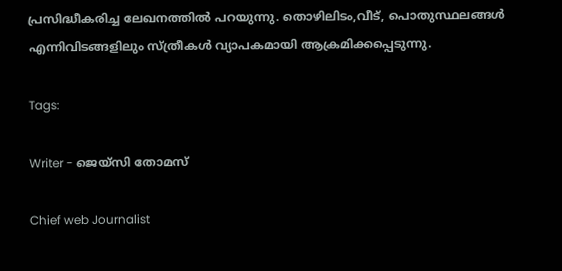പ്രസിദ്ധീകരിച്ച ലേഖനത്തില്‍ പറയുന്നു. തൊഴിലിടം,വീട്, പൊതുസ്ഥലങ്ങള്‍ എന്നിവിടങ്ങളിലും സ്ത്രീകള്‍ വ്യാപകമായി ആക്രമിക്കപ്പെടുന്നു.

Tags:

Writer - ജെയ്സി തോമസ്

Chief web Journalist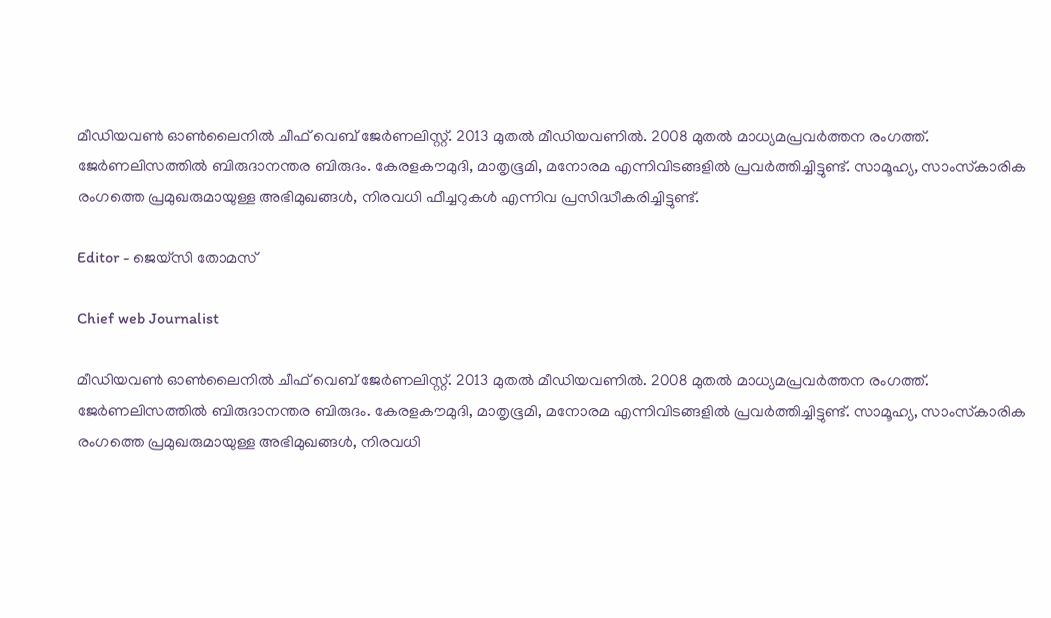മീഡിയവൺ ഓൺലൈനിൽ ചീഫ് വെബ് ജേർണലിസ്റ്റ്. 2013 മുതൽ മീഡിയവണിൽ. 2008 മുതൽ മാധ്യമപ്രവർത്തന രംഗത്ത്. ജേർണലിസത്തിൽ ബിരുദാനന്തര ബിരുദം. കേരളകൗമുദി, മാതൃഭൂമി, മനോരമ എന്നിവിടങ്ങളിൽ പ്രവർത്തിച്ചിട്ടുണ്ട്. സാമൂഹ്യ, സാംസ്‌കാരിക രംഗത്തെ പ്രമുഖരുമായുള്ള അഭിമുഖങ്ങൾ, നിരവധി ഫീച്ചറുകൾ എന്നിവ പ്രസിദ്ധീകരിച്ചിട്ടുണ്ട്.

Editor - ജെയ്സി തോമസ്

Chief web Journalist

മീഡിയവൺ ഓൺലൈനിൽ ചീഫ് വെബ് ജേർണലിസ്റ്റ്. 2013 മുതൽ മീഡിയവണിൽ. 2008 മുതൽ മാധ്യമപ്രവർത്തന രംഗത്ത്. ജേർണലിസത്തിൽ ബിരുദാനന്തര ബിരുദം. കേരളകൗമുദി, മാതൃഭൂമി, മനോരമ എന്നിവിടങ്ങളിൽ പ്രവർത്തിച്ചിട്ടുണ്ട്. സാമൂഹ്യ, സാംസ്‌കാരിക രംഗത്തെ പ്രമുഖരുമായുള്ള അഭിമുഖങ്ങൾ, നിരവധി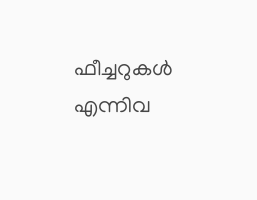ഫീച്ചറുകൾ എന്നിവ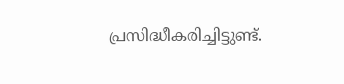പ്രസിദ്ധീകരിച്ചിട്ടുണ്ട്.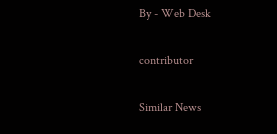By - Web Desk

contributor

Similar News